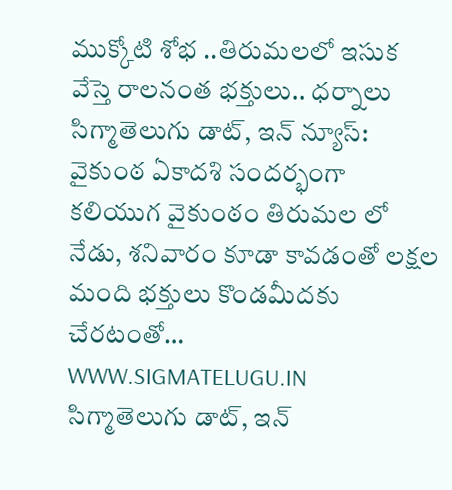ముక్కోటి శోభ ..తిరుమలలో ఇసుక వేస్తె రాలనంత భక్తులు.. ధర్నాలు
సిగ్మాతెలుగు డాట్, ఇన్ న్యూస్: వైకుంఠ ఏకాదశి సందర్భంగా కలియుగ వైకుంఠం తిరుమల లో నేడు, శనివారం కూడా కావడంతో లక్షల మంది భక్తులు కొండమీదకు చేరటంతో…
WWW.SIGMATELUGU.IN
సిగ్మాతెలుగు డాట్, ఇన్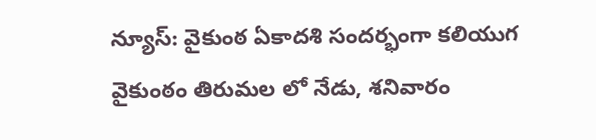న్యూస్: వైకుంఠ ఏకాదశి సందర్భంగా కలియుగ వైకుంఠం తిరుమల లో నేడు, శనివారం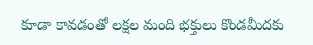కూడా కావడంతో లక్షల మంది భక్తులు కొండమీదకు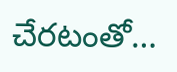చేరటంతో…